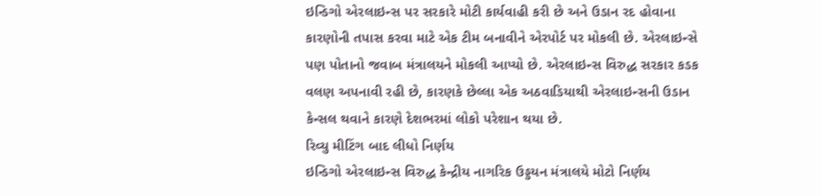ઇન્ડિગો એરલાઇન્સ પર સરકારે મોટી કાર્યવાહી કરી છે અને ઉડાન રદ હોવાના કારણોની તપાસ કરવા માટે એક ટીમ બનાવીને એરપોર્ટ પર મોકલી છે. એરલાઇન્સે પણ પોતાનો જવાબ મંત્રાલયને મોકલી આપ્યો છે. એરલાઇન્સ વિરુદ્ધ સરકાર કડક વલણ અપનાવી રહી છે, કારણકે છેલ્લા એક અઠવાડિયાથી એરલાઇન્સની ઉડાન કેન્સલ થવાને કારણે દેશભરમાં લોકો પરેશાન થયા છે.
રિવ્યુ મીટિંગ બાદ લીધો નિર્ણય
ઇન્ડિગો એરલાઇન્સ વિરુદ્ધ કેન્દ્રીય નાગરિક ઉડ્ડયન મંત્રાલયે મોટો નિર્ણય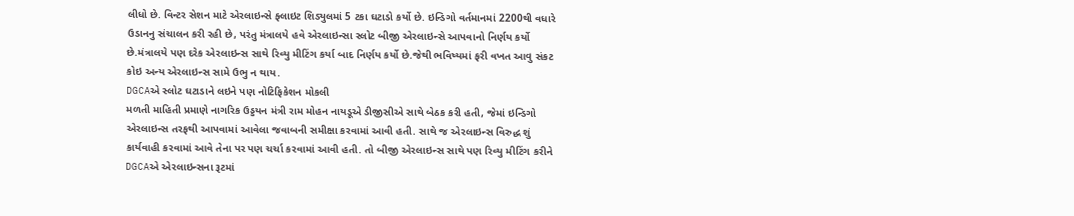લીધો છે. વિન્ટર સેશન માટે એરલાઇન્સે ફ્લાઇટ શિડ્યુલમાં 5 ટકા ઘટાડો કર્યો છે. ઇન્ડિગો વર્તમાનમાં 2200થી વધારે ઉડાનનુ સંચાલન કરી રહી છે, પરંતુ મંત્રાલયે હવે એરલાઇન્સા સ્લોટ બીજી એરલાઇન્સે આપવાનો નિર્ણય કર્યો છે.મંત્રાલયે પણ દરેક એરલાઇન્સ સાથે રિવ્યુ મીટિંગ કર્યા બાદ નિર્ણય કર્યો છે.જેથી ભવિષ્યમાં ફરી વખત આવુ સંકટ કોઇ અન્ય એરલાઇન્સ સામે ઉભુ ન થાય.
DGCAએ સ્લોટ ઘટાડાને લઇને પણ નોટિફિકેશન મોકલી
મળતી માહિતી પ્રમાણે નાગરિક ઉડ્ડયન મંત્રી રામ મોહન નાયડૂએ ડીજીસીએ સાથે બેઠક કરી હતી, જેમાં ઇન્ડિગો એરલાઇન્સ તરફથી આપવામાં આવેલા જવાબની સમીક્ષા કરવામાં આવી હતી. સાથે જ એરલાઇન્સ વિરુદ્ધ શું કાર્યવાહી કરવામાં આવે તેના પર પણ ચર્ચા કરવામાં આવી હતી. તો બીજી એરલાઇન્સ સાથે પણ રિવ્યુ મીટિંગ કરીને DGCAએ એરલાઇન્સના રૂટમાં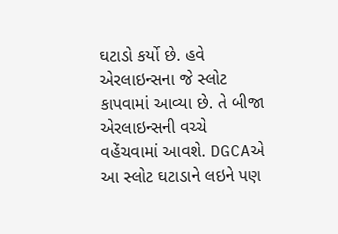ઘટાડો કર્યો છે. હવે એરલાઇન્સના જે સ્લોટ કાપવામાં આવ્યા છે. તે બીજા એરલાઇન્સની વચ્ચે વહેંચવામાં આવશે. DGCAએ આ સ્લોટ ઘટાડાને લઇને પણ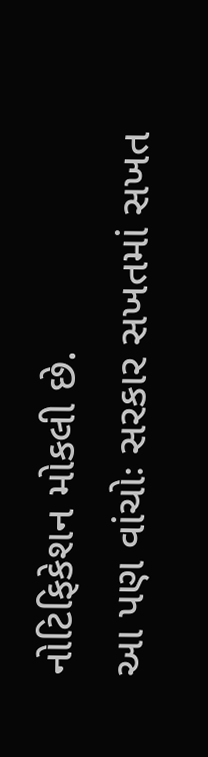નોટિફિકેશન મોકલી છે.
આ પણ વાંચોઃ સરકાર સખતમાં સખત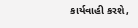કાર્યવાહી કરશે,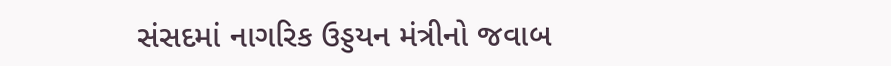સંસદમાં નાગરિક ઉડ્ડયન મંત્રીનો જવાબ